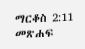ማርቆስ 2:11 መጽሐፍ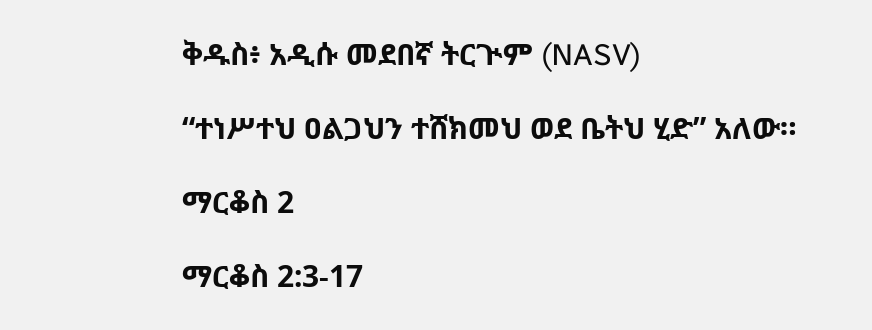ቅዱስ፥ አዲሱ መደበኛ ትርጒም (NASV)

“ተነሥተህ ዐልጋህን ተሸክመህ ወደ ቤትህ ሂድ” አለው።

ማርቆስ 2

ማርቆስ 2:3-17